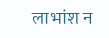लाभांश न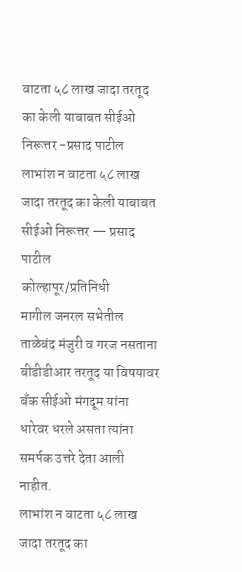वाटता ५८ लाख जादा तरतूद का केली याबाबत सीईओ निरूत्तर -प्रसाद पाटील
लाभांश न वाटता ५८ लाख जादा तरतूद का केली याबाबत सीईओ निरूत्तर — प्रसाद पाटील
कोल्हापूर/प्रतिनिधी
मागील जनरल सभेतील ताळेबंद मंजुरी व गरज नसताना बीडीडीआर तरतूद या विषयावर बँक सीईओ मंगदूम यांना धारेवर धरले असता त्यांना समर्पक उत्तरे देता आली नाहीत.
लाभांश न वाटता ५८ लाख जादा तरतूद का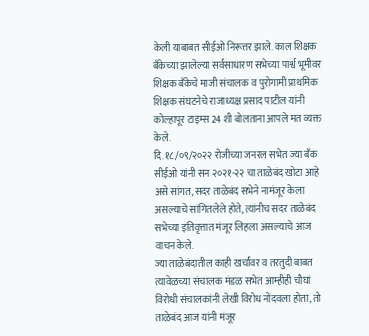केली याबाबत सीईओ निरूत्तर झाले. काल शिक्षक बँकेच्या झालेल्या सर्वसाधारण सभेच्या पार्श्व भूमीवर शिक्षक बँकेचे माजी संचालक व पुरोगामी प्राथमिक शिक्षक संघटनेचे राजाध्यक्ष प्रसाद पाटील यांनी कोल्हापूर टाइम्स 24 शी बोलताना आपले मत व्यक्त केले.
दि.१८/०९/२०२२ रोजीच्या जनरल सभेत ज्या बँक सीईओ यांनी सन २०२१-२२ चा ताळेबंद खोटा आहे असे सांगत, सदर ताळेबंद सभेने नामंजूर केला असल्याचे सांगितलेले होते, त्यांनीच सदर ताळेबंद सभेच्या इतिवृत्तात मंजूर लिहला असल्याचे आज वाचन केले.
ज्या ताळेबंदातील काही खर्चांवर व तरतुदी बाबत त्यावेळच्या संचालक मंडळ सभेत आम्हीही चौघां विरोधी संचालकांनी लेखी विरोध नोंदवला होता, तो ताळेबंद आज यांनी मंजूर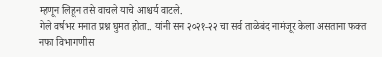म्हणून लिहून तसे वाचले याचे आश्चर्य वाटले.
गेले वर्षभर मनात प्रश्न घुमत होता.. यांनी सन २०२१-२२ चा सर्व ताळेबंद नामंजूर केला असताना फक्त नफा विभागणीस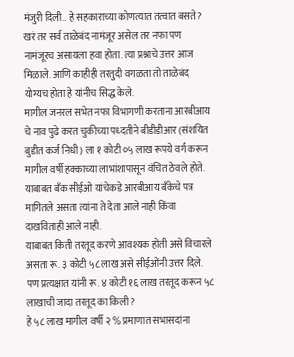मंजुरी दिली.. हे सहकाराच्या कोणत्यात तत्वात बसते? खरं तर सर्व ताळेबंद नामंजूर असेल तर नफा पण नामंजूरच असायला हवा होता. त्या प्रश्नाचे उत्तर आज मिळाले. आणि काहीही तरतुदी वगळता तो ताळेबंद योग्यच होता हे यांनीच सिद्ध केले.
मागील जनरल सभेत नफा विभागणी करताना आरबीआय चे नाव पुढे करत चुकीच्या पध्दतीने बीडीडीआर (संशयित बुडीत कर्ज निधी) ला १ कोटी ०५ लाख रूपये वर्ग करून मागील वर्षी हक्काच्या लाभांशापासून वंचित ठेवले होते.
याबाबत बँक सीईओ यांचेकडे आरबीआय बँकेचे पत्र मागितले असता त्यांना ते देता आले नाही किंवा दाखविताही आले नाही.
याबाबत किती तरतूद करणे आवश्यक होती असे विचारले असता रू. ३ कोटी ५८ लाख असे सीईओंनी उत्तर दिले.
पण प्रत्यक्षात यांनी रू. ४ कोटी १६ लाख तरतूद करून ५८ लाखाची जादा तरतूद का किली?
हे ५८ लाख मागील वर्षी २ % प्रमाणात सभासदांना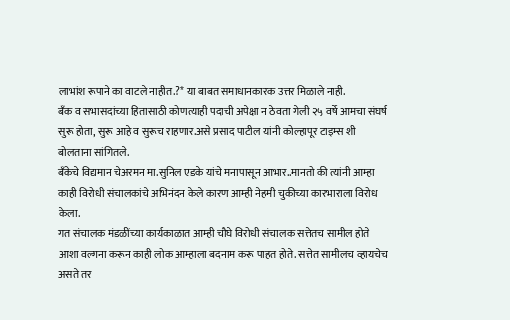लाभांश रूपाने का वाटले नाहीत.?* या बाबत समाधानकारक उत्तर मिळाले नाही.
बँक व सभासदांच्या हितासाठी कोणत्याही पदाची अपेक्षा न ठेवता गेली २५ वर्षे आमचा संघर्ष सुरू होता, सुरू आहे व सुरूच राहणार.असे प्रसाद पाटील यांनी कोल्हापूर टाइम्स शी बोलताना सांगितले.
बँकेचे विद्यमान चेअरमन मा.सुनिल एडके यांचे मनापासून आभार..मानतो की त्यांनी आम्हा काही विरोधी संचालकांचे अभिनंदन केले कारण आम्ही नेहमी चुकीच्या कारभाराला विरोध केला.
गत संचालक मंडळींच्या कार्यकाळात आम्ही चौघे विरोधी संचालक सत्तेतच सामील होते आशा वल्गना करून काही लोक आम्हाला बदनाम करू पाहत होते. सत्तेत सामीलच व्हायचेच असते तर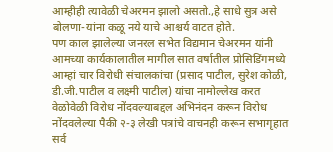आम्हीही त्यावेळी चेअरमन झालो असतो.,हे साधे सुत्र असे बोलणा-यांना कळू नये याचे आश्चर्य वाटत होते.
पण काल झालेल्या जनरल सभेत विद्यमान चेअरमन यांनी आमच्या कार्यकालातील मागील सात वर्षातील प्रोसिडिंगमध्ये आम्हां चार विरोधी संचालकांचा (प्रसाद पाटील, सुरेश कोळी, डी.जी.पाटील व लक्ष्मी पाटील) यांचा नामोल्लेख करत वेळोवेळी विरोध नोंदवल्याबद्दल अभिनंदन करून विरोध नोंदवलेल्या पैकी २-३ लेखी पत्रांचे वाचनही करून सभागृहात सर्व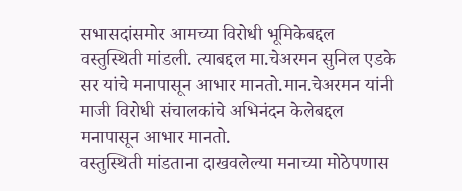सभासदांसमोर आमच्या विरोधी भूमिकेबद्दल वस्तुस्थिती मांडली. त्याबद्दल मा.चेअरमन सुनिल एडके सर यांचे मनापासून आभार मानतो.मान.चेअरमन यांनी माजी विरोधी संचालकांचे अभिनंदन केलेबद्दल मनापासून आभार मानतो.
वस्तुस्थिती मांडताना दाखवलेल्या मनाच्या मोठेपणास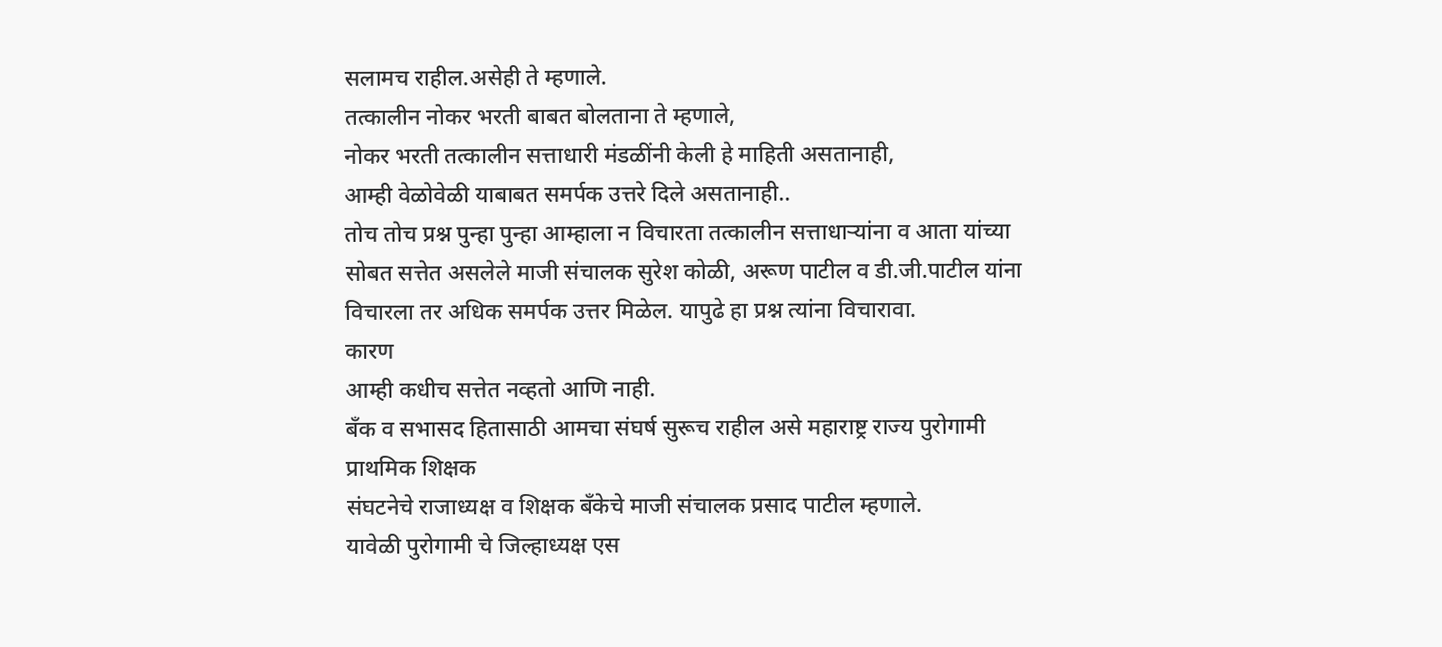सलामच राहील.असेही ते म्हणाले.
तत्कालीन नोकर भरती बाबत बोलताना ते म्हणाले,
नोकर भरती तत्कालीन सत्ताधारी मंडळींनी केली हे माहिती असतानाही,
आम्ही वेळोवेळी याबाबत समर्पक उत्तरे दिले असतानाही..
तोच तोच प्रश्न पुन्हा पुन्हा आम्हाला न विचारता तत्कालीन सत्ताधाऱ्यांना व आता यांच्या सोबत सत्तेत असलेले माजी संचालक सुरेश कोळी, अरूण पाटील व डी.जी.पाटील यांना विचारला तर अधिक समर्पक उत्तर मिळेल. यापुढे हा प्रश्न त्यांना विचारावा.
कारण
आम्ही कधीच सत्तेत नव्हतो आणि नाही.
बँक व सभासद हितासाठी आमचा संघर्ष सुरूच राहील असे महाराष्ट्र राज्य पुरोगामी प्राथमिक शिक्षक
संघटनेचे राजाध्यक्ष व शिक्षक बँकेचे माजी संचालक प्रसाद पाटील म्हणाले.
यावेळी पुरोगामी चे जिल्हाध्यक्ष एस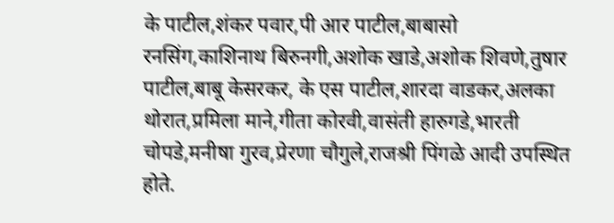के पाटील,शंकर पवार,पी आर पाटील,बाबासो रनसिंग,काशिनाथ बिरुनगी,अशोक खाडे,अशोक शिवणे,तुषार पाटील,बाबू केसरकर, के एस पाटील,शारदा वाडकर,अलका थोरात,प्रमिला माने,गीता कोरवी,वासंती हारुगडे,भारती चोपडे,मनीषा गुरव,प्रेरणा चौगुले,राजश्री पिंगळे आदी उपस्थित होते.